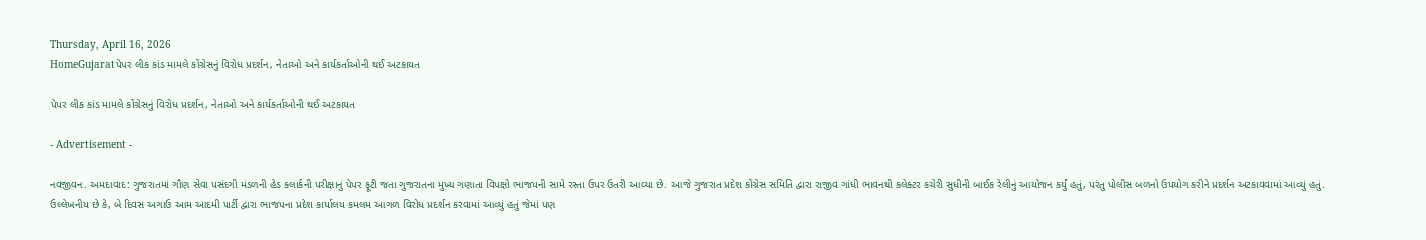Thursday, April 16, 2026
HomeGujaratપેપર લીક કાંડ મામલે કોંગ્રેસનું વિરોધ પ્રદર્શન, નેતાઓ અને કાર્યકર્તાઓની થઈ અટકાયત

પેપર લીક કાંડ મામલે કોંગ્રેસનું વિરોધ પ્રદર્શન, નેતાઓ અને કાર્યકર્તાઓની થઈ અટકાયત

- Advertisement -

નવજીવન. અમદાવાદ: ગુજરાતમાં ગૌણ સેવા પસંદગી મંડળની હેડ કલાર્કની પરીક્ષાનું પેપર ફૂટી જતા ગુજરાતના મુખ્ય ગણાતા વિપક્ષો ભાજપની સામે રસ્તા ઉપર ઉતરી આવ્યા છે. આજે ગુજરાત પ્રદેશ કોંગ્રેસ સમિતિ દ્વારા રાજીવ ગાંધી ભાવનથી કલેક્ટર કચેરી સુધીની બાઈક રેલીનું આયોજન કર્યું હતું, પરંતુ પોલીસ બળનો ઉપયોગ કરીને પ્રદર્શન અટકાવવામાં આવ્યું હતું. ઉલ્લેખનીય છે કે, બે દિવસ અગાઉ આમ આદમી પાર્ટી દ્વારા ભાજપના પ્રદેશ કાર્યાલય કમલમ આગળ વિરોધ પ્રદર્શન કરવામાં આવ્યું હતું જેમાં પણ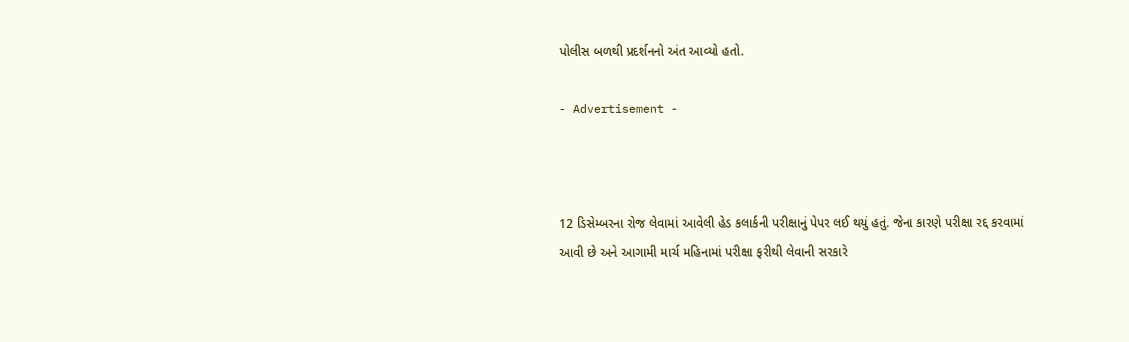પોલીસ બળથી પ્રદર્શનનો અંત આવ્યો હતો.

- Advertisement -



12 ડિસેમ્બરના રોજ લેવામાં આવેલી હેડ કલાર્કની પરીક્ષાનું પેપર લઈ થયું હતું. જેના કારણે પરીક્ષા રદ્દ કરવામાં આવી છે અને આગામી માર્ચ મહિનામાં પરીક્ષા ફરીથી લેવાની સરકારે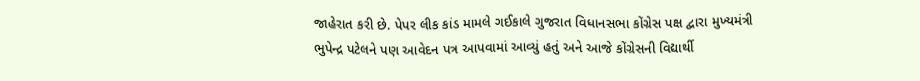જાહેરાત કરી છે. પેપર લીક કાંડ મામલે ગઈકાલે ગુજરાત વિધાનસભા કોંગ્રેસ પક્ષ દ્વારા મુખ્યમંત્રી ભુપેન્દ્ર પટેલને પણ આવેદન પત્ર આપવામાં આવ્યું હતું અને આજે કોંગ્રેસની વિદ્યાર્થી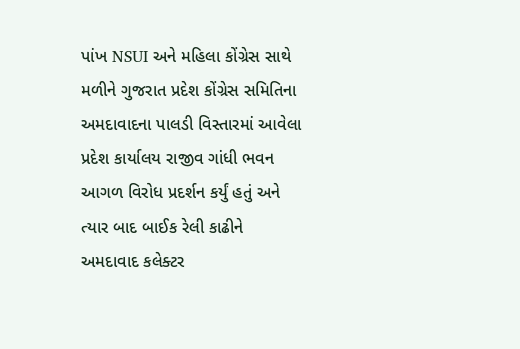પાંખ NSUI અને મહિલા કોંગ્રેસ સાથે મળીને ગુજરાત પ્રદેશ કોંગ્રેસ સમિતિના અમદાવાદના પાલડી વિસ્તારમાં આવેલા પ્રદેશ કાર્યાલય રાજીવ ગાંધી ભવન આગળ વિરોધ પ્રદર્શન કર્યું હતું અને ત્યાર બાદ બાઈક રેલી કાઢીને અમદાવાદ કલેક્ટર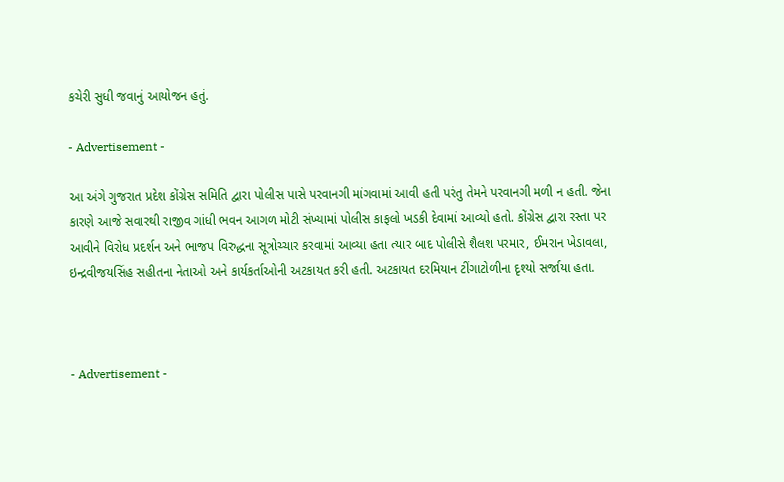કચેરી સુધી જવાનું આયોજન હતું.

- Advertisement -

આ અંગે ગુજરાત પ્રદેશ કોંગ્રેસ સમિતિ દ્વારા પોલીસ પાસે પરવાનગી માંગવામાં આવી હતી પરંતુ તેમને પરવાનગી મળી ન હતી. જેના કારણે આજે સવારથી રાજીવ ગાંધી ભવન આગળ મોટી સંખ્યામાં પોલીસ કાફલો ખડકી દેવામાં આવ્યો હતો. કોંગ્રેસ દ્વારા રસ્તા પર આવીને વિરોધ પ્રદર્શન અને ભાજપ વિરુદ્ધના સૂત્રોચ્ચાર કરવામાં આવ્યા હતા ત્યાર બાદ પોલીસે શૈલશ પરમાર, ઈમરાન ખેડાવલા, ઇન્દ્રવીજયસિંહ સહીતના નેતાઓ અને કાર્યકર્તાઓની અટકાયત કરી હતી. અટકાયત દરમિયાન ટીંગાટોળીના દૃશ્યો સર્જાયા હતા.



- Advertisement -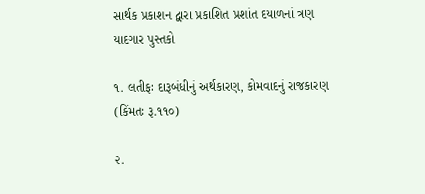સાર્થક પ્રકાશન દ્વારા પ્રકાશિત પ્રશાંત દયાળનાં ત્રણ યાદગાર પુસ્તકો

૧. લતીફઃ દારૂબંધીનું અર્થકારણ, કોમવાદનું રાજકારણ (કિંમતઃ રૂ.૧૧૦)

૨.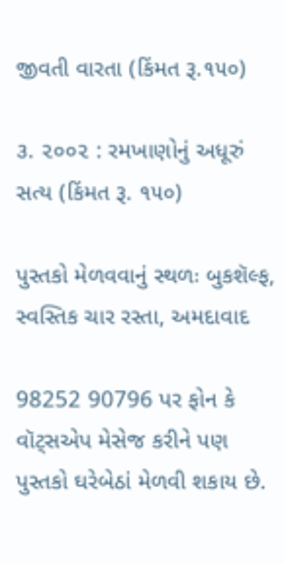જીવતી વારતા (કિંમત રૂ.૧૫૦)

૩. ૨૦૦૨ : રમખાણોનું અધૂરું સત્ય (કિંમત રૂ. ૧૫૦)

પુસ્તકો મેળવવાનું સ્થળઃ બુકશૅલ્ફ, સ્વસ્તિક ચાર રસ્તા, અમદાવાદ

98252 90796 પર ફોન કે વૉટ્સએપ મેસેજ કરીને પણ પુસ્તકો ઘરેબેઠાં મેળવી શકાય છે.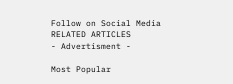Follow on Social Media
RELATED ARTICLES
- Advertisment -

Most Popular